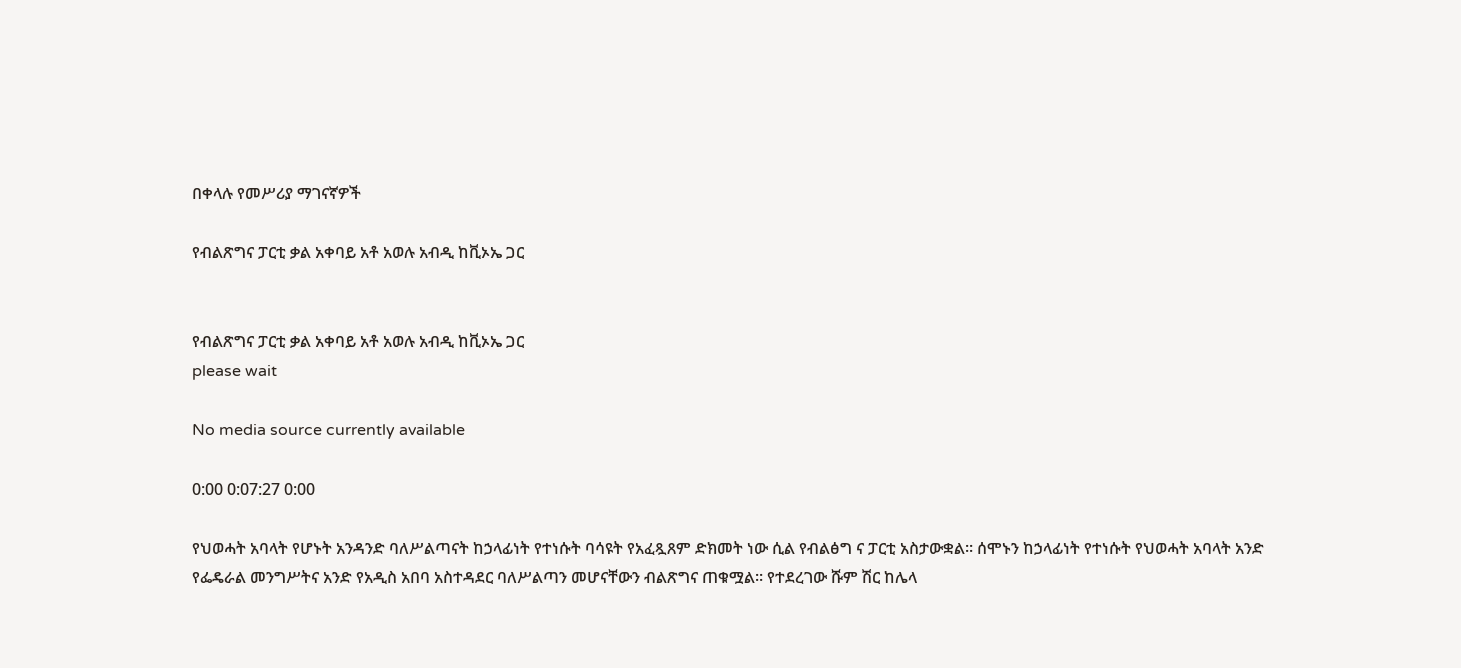በቀላሉ የመሥሪያ ማገናኛዎች

የብልጽግና ፓርቲ ቃል አቀባይ አቶ አወሉ አብዲ ከቪኦኤ ጋር


የብልጽግና ፓርቲ ቃል አቀባይ አቶ አወሉ አብዲ ከቪኦኤ ጋር
please wait

No media source currently available

0:00 0:07:27 0:00

የህወሓት አባላት የሆኑት አንዳንድ ባለሥልጣናት ከኃላፊነት የተነሱት ባሳዩት የአፈጿጸም ድክመት ነው ሲል የብልፅግ ና ፓርቲ አስታውቋል። ሰሞኑን ከኃላፊነት የተነሱት የህወሓት አባላት አንድ የፌዴራል መንግሥትና አንድ የአዲስ አበባ አስተዳደር ባለሥልጣን መሆናቸውን ብልጽግና ጠቁሟል። የተደረገው ሹም ሽር ከሌላ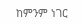ከምንም ነገር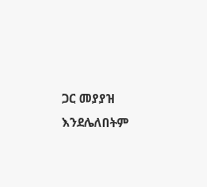ጋር መያያዝ እንደሌለበትም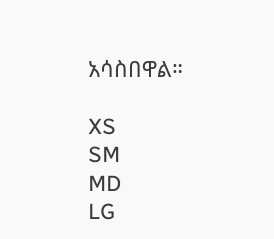አሳስበዋል።

XS
SM
MD
LG